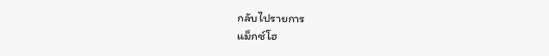กลับไปรายการ
แม็กซ์โฮ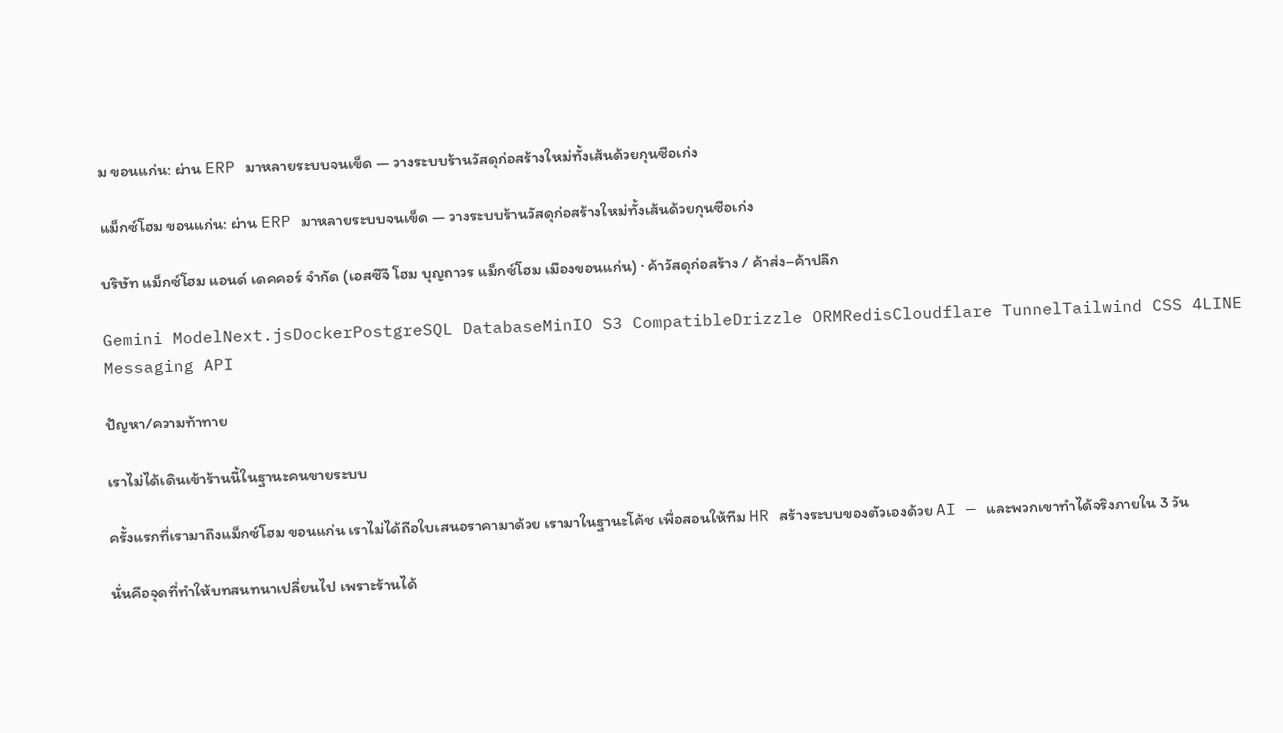ม ขอนแก่น: ผ่าน ERP มาหลายระบบจนเข็ด — วางระบบร้านวัสดุก่อสร้างใหม่ทั้งเส้นด้วยกุนซือเก่ง

แม็กซ์โฮม ขอนแก่น: ผ่าน ERP มาหลายระบบจนเข็ด — วางระบบร้านวัสดุก่อสร้างใหม่ทั้งเส้นด้วยกุนซือเก่ง

บริษัท แม็กซ์โฮม แอนด์ เดคคอร์ จำกัด (เอสซีจี โฮม บุญถาวร แม็กซ์โฮม เมืองขอนแก่น) · ค้าวัสดุก่อสร้าง / ค้าส่ง–ค้าปลีก

Gemini ModelNext.jsDockerPostgreSQL DatabaseMinIO S3 CompatibleDrizzle ORMRedisCloudflare TunnelTailwind CSS 4LINE Messaging API

ปัญหา/ความท้าทาย

เราไม่ได้เดินเข้าร้านนี้ในฐานะคนขายระบบ

ครั้งแรกที่เรามาถึงแม็กซ์โฮม ขอนแก่น เราไม่ได้ถือใบเสนอราคามาด้วย เรามาในฐานะโค้ช เพื่อสอนให้ทีม HR สร้างระบบของตัวเองด้วย AI — และพวกเขาทำได้จริงภายใน 3 วัน

นั่นคือจุดที่ทำให้บทสนทนาเปลี่ยนไป เพราะร้านได้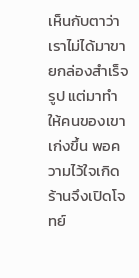เห็นกับตาว่าเราไม่ได้มาขายกล่องสำเร็จรูป แต่มาทำให้คนของเขาเก่งขึ้น พอความไว้ใจเกิด ร้านจึงเปิดโจทย์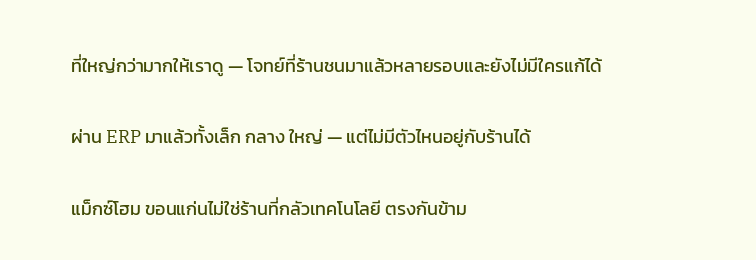ที่ใหญ่กว่ามากให้เราดู — โจทย์ที่ร้านชนมาแล้วหลายรอบและยังไม่มีใครแก้ได้

ผ่าน ERP มาแล้วทั้งเล็ก กลาง ใหญ่ — แต่ไม่มีตัวไหนอยู่กับร้านได้

แม็กซ์โฮม ขอนแก่นไม่ใช่ร้านที่กลัวเทคโนโลยี ตรงกันข้าม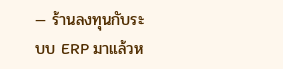— ร้านลงทุนกับระบบ ERP มาแล้วห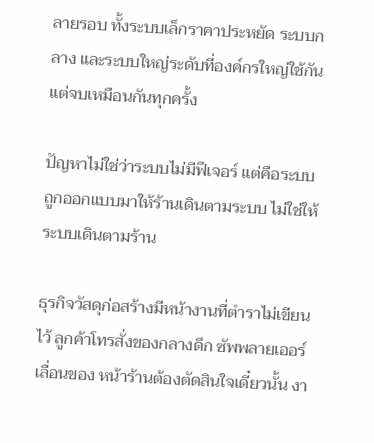ลายรอบ ทั้งระบบเล็กราคาประหยัด ระบบกลาง และระบบใหญ่ระดับที่องค์กรใหญ่ใช้กัน แต่จบเหมือนกันทุกครั้ง

ปัญหาไม่ใช่ว่าระบบไม่มีฟีเจอร์ แต่คือระบบถูกออกแบบมาให้ร้านเดินตามระบบ ไม่ใช่ให้ระบบเดินตามร้าน

ธุรกิจวัสดุก่อสร้างมีหน้างานที่ตำราไม่เขียนไว้ ลูกค้าโทรสั่งของกลางดึก ซัพพลายเออร์เลื่อนของ หน้าร้านต้องตัดสินใจเดี๋ยวนั้น งา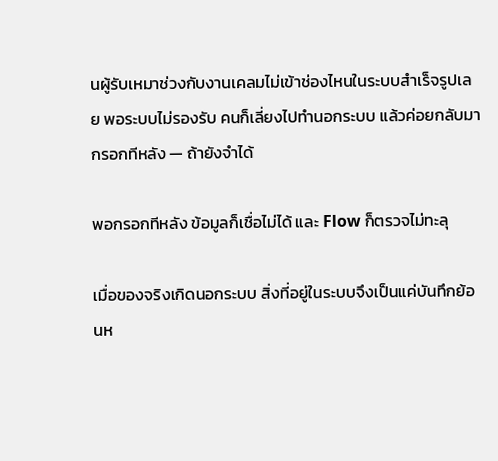นผู้รับเหมาช่วงกับงานเคลมไม่เข้าช่องไหนในระบบสำเร็จรูปเลย พอระบบไม่รองรับ คนก็เลี่ยงไปทำนอกระบบ แล้วค่อยกลับมากรอกทีหลัง — ถ้ายังจำได้

พอกรอกทีหลัง ข้อมูลก็เชื่อไม่ได้ และ Flow ก็ตรวจไม่ทะลุ

เมื่อของจริงเกิดนอกระบบ สิ่งที่อยู่ในระบบจึงเป็นแค่บันทึกย้อนห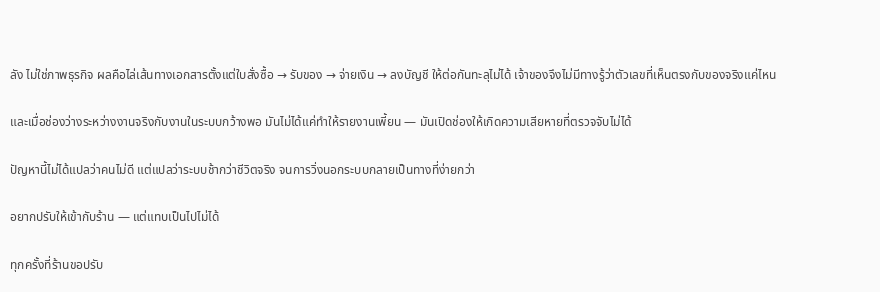ลัง ไม่ใช่ภาพธุรกิจ ผลคือไล่เส้นทางเอกสารตั้งแต่ใบสั่งซื้อ → รับของ → จ่ายเงิน → ลงบัญชี ให้ต่อกันทะลุไม่ได้ เจ้าของจึงไม่มีทางรู้ว่าตัวเลขที่เห็นตรงกับของจริงแค่ไหน

และเมื่อช่องว่างระหว่างงานจริงกับงานในระบบกว้างพอ มันไม่ได้แค่ทำให้รายงานเพี้ยน — มันเปิดช่องให้เกิดความเสียหายที่ตรวจจับไม่ได้

ปัญหานี้ไม่ได้แปลว่าคนไม่ดี แต่แปลว่าระบบช้ากว่าชีวิตจริง จนการวิ่งนอกระบบกลายเป็นทางที่ง่ายกว่า

อยากปรับให้เข้ากับร้าน — แต่แทบเป็นไปไม่ได้

ทุกครั้งที่ร้านขอปรับ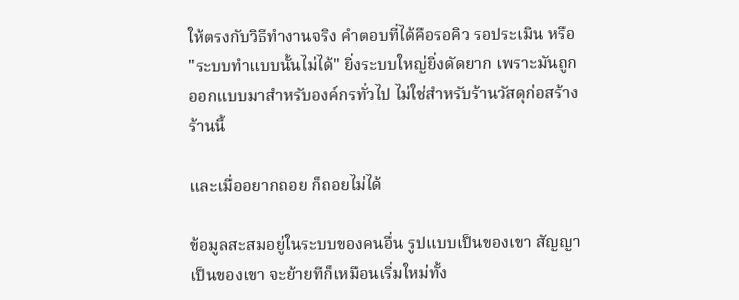ให้ตรงกับวิธีทำงานจริง คำตอบที่ได้คือรอคิว รอประเมิน หรือ "ระบบทำแบบนั้นไม่ได้" ยิ่งระบบใหญ่ยิ่งดัดยาก เพราะมันถูกออกแบบมาสำหรับองค์กรทั่วไป ไม่ใช่สำหรับร้านวัสดุก่อสร้างร้านนี้

และเมื่ออยากถอย ก็ถอยไม่ได้

ข้อมูลสะสมอยู่ในระบบของคนอื่น รูปแบบเป็นของเขา สัญญาเป็นของเขา จะย้ายทีก็เหมือนเริ่มใหม่ทั้ง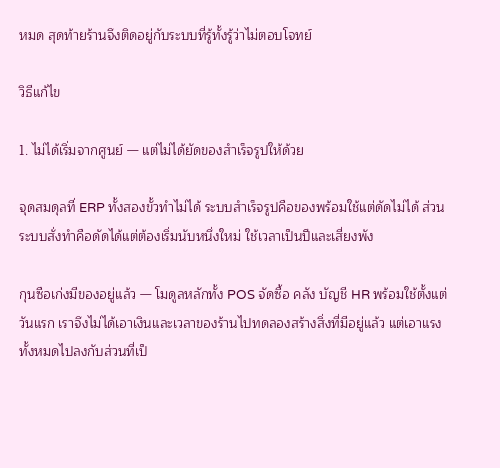หมด สุดท้ายร้านจึงติดอยู่กับระบบที่รู้ทั้งรู้ว่าไม่ตอบโจทย์

วิธีแก้ไข

1. ไม่ได้เริ่มจากศูนย์ — แต่ไม่ได้ยัดของสำเร็จรูปให้ด้วย

จุดสมดุลที่ ERP ทั้งสองขั้วทำไม่ได้ ระบบสำเร็จรูปคือของพร้อมใช้แต่ดัดไม่ได้ ส่วนระบบสั่งทำคือดัดได้แต่ต้องเริ่มนับหนึ่งใหม่ ใช้เวลาเป็นปีและเสี่ยงพัง

กุนซือเก่งมีของอยู่แล้ว — โมดูลหลักทั้ง POS จัดซื้อ คลัง บัญชี HR พร้อมใช้ตั้งแต่วันแรก เราจึงไม่ได้เอาเงินและเวลาของร้านไปทดลองสร้างสิ่งที่มีอยู่แล้ว แต่เอาแรงทั้งหมดไปลงกับส่วนที่เป็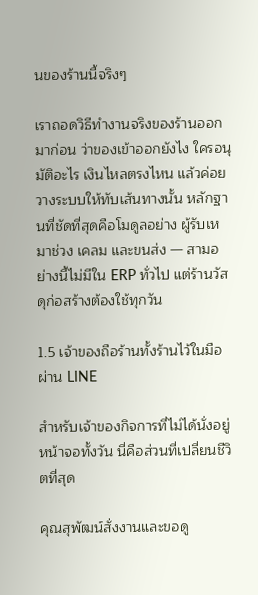นของร้านนี้จริงๆ

เราถอดวิธีทำงานจริงของร้านออกมาก่อน ว่าของเข้าออกยังไง ใครอนุมัติอะไร เงินไหลตรงไหน แล้วค่อยวางระบบให้ทับเส้นทางนั้น หลักฐานที่ชัดที่สุดคือโมดูลอย่าง ผู้รับเหมาช่วง เคลม และขนส่ง — สามอย่างนี้ไม่มีใน ERP ทั่วไป แต่ร้านวัสดุก่อสร้างต้องใช้ทุกวัน

1.5 เจ้าของถือร้านทั้งร้านไว้ในมือ ผ่าน LINE

สำหรับเจ้าของกิจการที่ไม่ได้นั่งอยู่หน้าจอทั้งวัน นี่คือส่วนที่เปลี่ยนชีวิตที่สุด

คุณสุพัฒน์สั่งงานและขอดู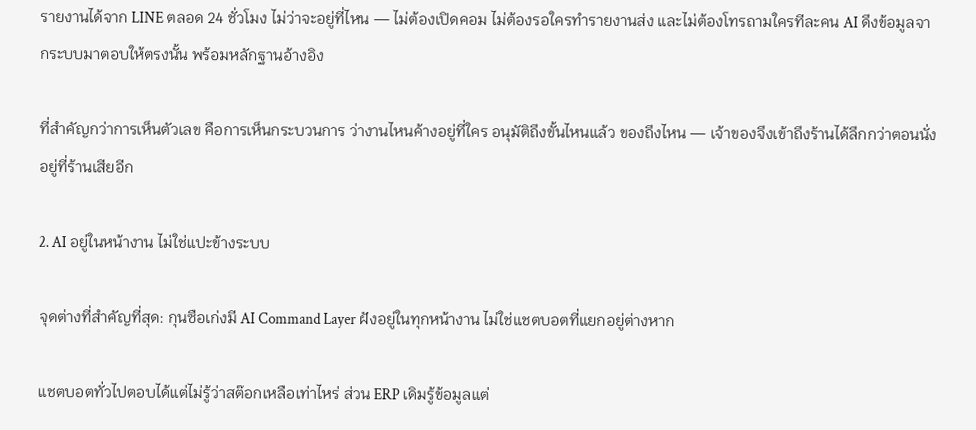รายงานได้จาก LINE ตลอด 24 ชั่วโมง ไม่ว่าจะอยู่ที่ไหน — ไม่ต้องเปิดคอม ไม่ต้องรอใครทำรายงานส่ง และไม่ต้องโทรถามใครทีละคน AI ดึงข้อมูลจากระบบมาตอบให้ตรงนั้น พร้อมหลักฐานอ้างอิง

ที่สำคัญกว่าการเห็นตัวเลข คือการเห็นกระบวนการ ว่างานไหนค้างอยู่ที่ใคร อนุมัติถึงขั้นไหนแล้ว ของถึงไหน — เจ้าของจึงเข้าถึงร้านได้ลึกกว่าตอนนั่งอยู่ที่ร้านเสียอีก

2. AI อยู่ในหน้างาน ไม่ใช่แปะข้างระบบ

จุดต่างที่สำคัญที่สุด: กุนซือเก่งมี AI Command Layer ฝังอยู่ในทุกหน้างาน ไม่ใช่แชตบอตที่แยกอยู่ต่างหาก

แชตบอตทั่วไปตอบได้แต่ไม่รู้ว่าสต๊อกเหลือเท่าไหร่ ส่วน ERP เดิมรู้ข้อมูลแต่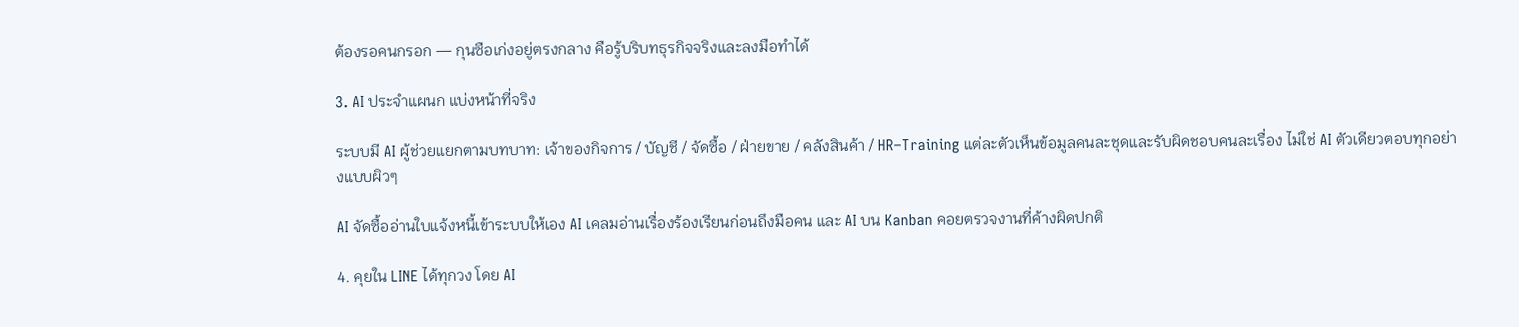ต้องรอคนกรอก — กุนซือเก่งอยู่ตรงกลาง คือรู้บริบทธุรกิจจริงและลงมือทำได้

3. AI ประจำแผนก แบ่งหน้าที่จริง

ระบบมี AI ผู้ช่วยแยกตามบทบาท: เจ้าของกิจการ / บัญชี / จัดซื้อ / ฝ่ายขาย / คลังสินค้า / HR–Training แต่ละตัวเห็นข้อมูลคนละชุดและรับผิดชอบคนละเรื่อง ไม่ใช่ AI ตัวเดียวตอบทุกอย่างแบบผิวๆ

AI จัดซื้ออ่านใบแจ้งหนี้เข้าระบบให้เอง AI เคลมอ่านเรื่องร้องเรียนก่อนถึงมือคน และ AI บน Kanban คอยตรวจงานที่ค้างผิดปกติ

4. คุยใน LINE ได้ทุกวง โดย AI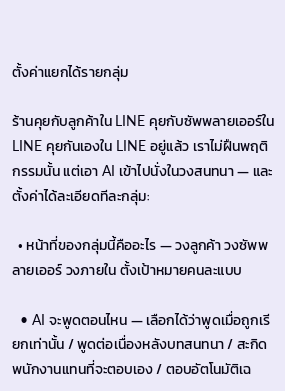ตั้งค่าแยกได้รายกลุ่ม

ร้านคุยกับลูกค้าใน LINE คุยกับซัพพลายเออร์ใน LINE คุยกันเองใน LINE อยู่แล้ว เราไม่ฝืนพฤติกรรมนั้น แต่เอา AI เข้าไปนั่งในวงสนทนา — และตั้งค่าได้ละเอียดทีละกลุ่ม:

  • หน้าที่ของกลุ่มนี้คืออะไร — วงลูกค้า วงซัพพลายเออร์ วงภายใน ตั้งเป้าหมายคนละแบบ

  • AI จะพูดตอนไหน — เลือกได้ว่าพูดเมื่อถูกเรียกเท่านั้น / พูดต่อเนื่องหลังบทสนทนา / สะกิดพนักงานแทนที่จะตอบเอง / ตอบอัตโนมัติเฉ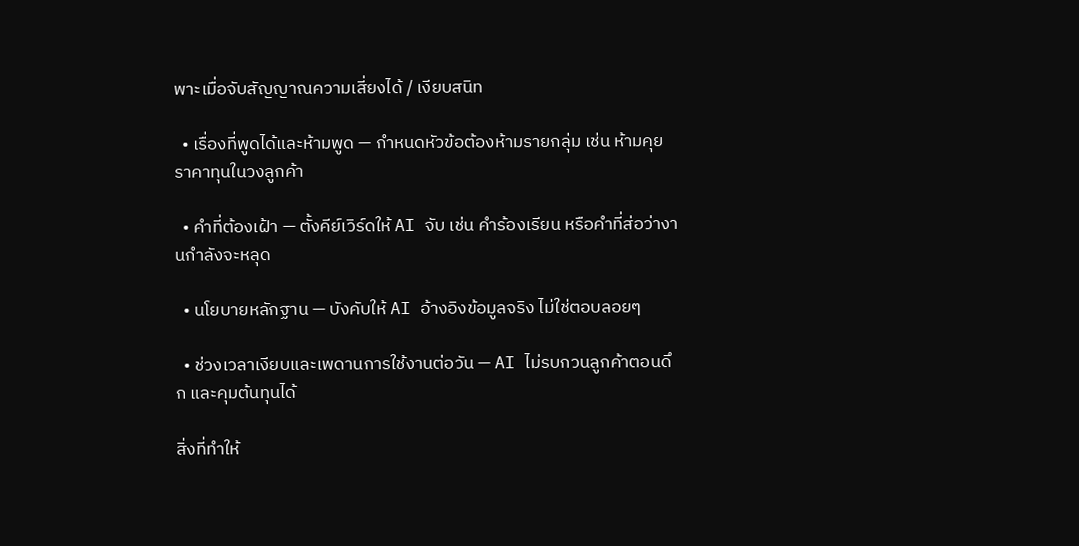พาะเมื่อจับสัญญาณความเสี่ยงได้ / เงียบสนิท

  • เรื่องที่พูดได้และห้ามพูด — กำหนดหัวข้อต้องห้ามรายกลุ่ม เช่น ห้ามคุยราคาทุนในวงลูกค้า

  • คำที่ต้องเฝ้า — ตั้งคีย์เวิร์ดให้ AI จับ เช่น คำร้องเรียน หรือคำที่ส่อว่างานกำลังจะหลุด

  • นโยบายหลักฐาน — บังคับให้ AI อ้างอิงข้อมูลจริง ไม่ใช่ตอบลอยๆ

  • ช่วงเวลาเงียบและเพดานการใช้งานต่อวัน — AI ไม่รบกวนลูกค้าตอนดึก และคุมต้นทุนได้

สิ่งที่ทำให้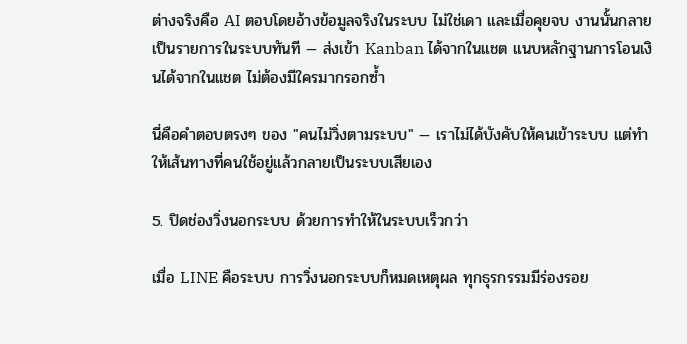ต่างจริงคือ AI ตอบโดยอ้างข้อมูลจริงในระบบ ไม่ใช่เดา และเมื่อคุยจบ งานนั้นกลายเป็นรายการในระบบทันที — ส่งเข้า Kanban ได้จากในแชต แนบหลักฐานการโอนเงินได้จากในแชต ไม่ต้องมีใครมากรอกซ้ำ

นี่คือคำตอบตรงๆ ของ "คนไม่วิ่งตามระบบ" — เราไม่ได้บังคับให้คนเข้าระบบ แต่ทำให้เส้นทางที่คนใช้อยู่แล้วกลายเป็นระบบเสียเอง

5. ปิดช่องวิ่งนอกระบบ ด้วยการทำให้ในระบบเร็วกว่า

เมื่อ LINE คือระบบ การวิ่งนอกระบบก็หมดเหตุผล ทุกธุรกรรมมีร่องรอย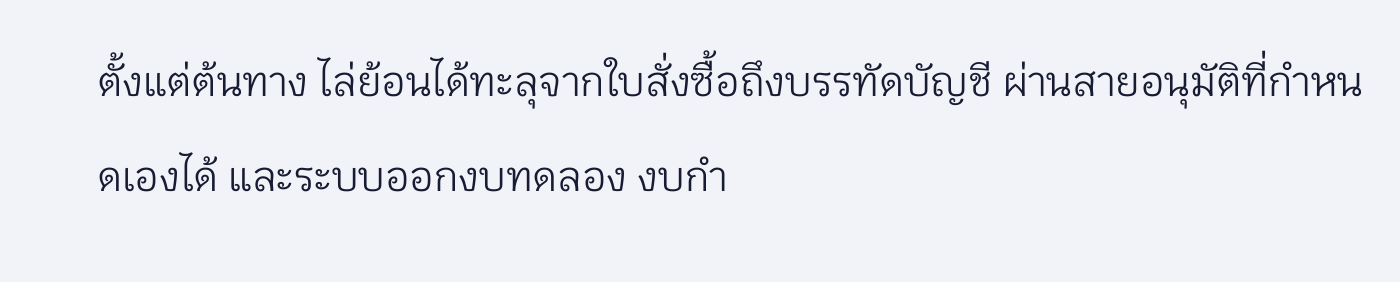ตั้งแต่ต้นทาง ไล่ย้อนได้ทะลุจากใบสั่งซื้อถึงบรรทัดบัญชี ผ่านสายอนุมัติที่กำหนดเองได้ และระบบออกงบทดลอง งบกำ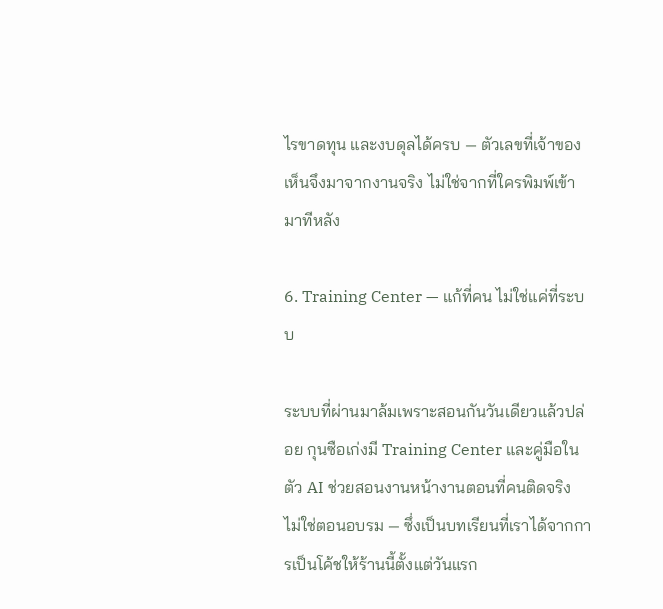ไรขาดทุน และงบดุลได้ครบ — ตัวเลขที่เจ้าของเห็นจึงมาจากงานจริง ไม่ใช่จากที่ใครพิมพ์เข้ามาทีหลัง

6. Training Center — แก้ที่คน ไม่ใช่แค่ที่ระบบ

ระบบที่ผ่านมาล้มเพราะสอนกันวันเดียวแล้วปล่อย กุนซือเก่งมี Training Center และคู่มือในตัว AI ช่วยสอนงานหน้างานตอนที่คนติดจริง ไม่ใช่ตอนอบรม — ซึ่งเป็นบทเรียนที่เราได้จากการเป็นโค้ชให้ร้านนี้ตั้งแต่วันแรก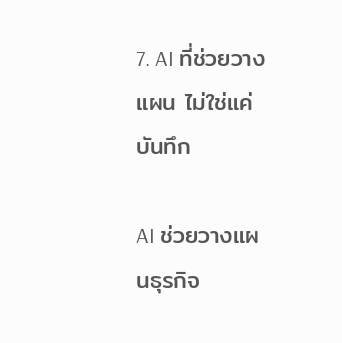7. AI ที่ช่วยวางแผน ไม่ใช่แค่บันทึก

AI ช่วยวางแผนธุรกิจ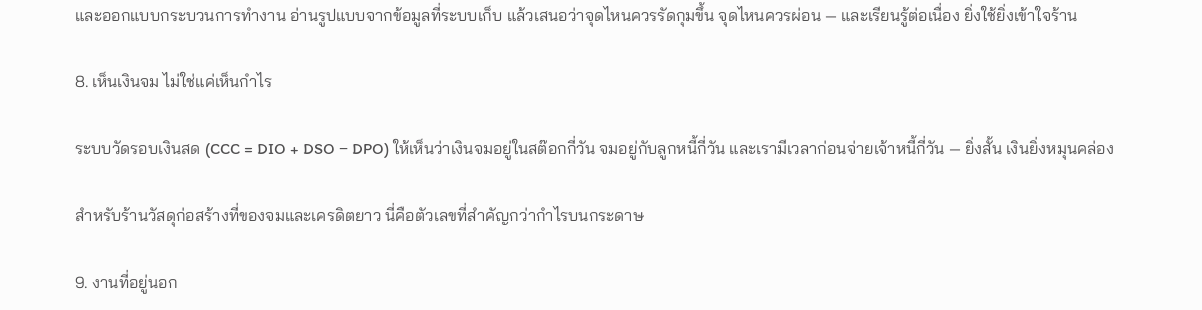และออกแบบกระบวนการทำงาน อ่านรูปแบบจากข้อมูลที่ระบบเก็บ แล้วเสนอว่าจุดไหนควรรัดกุมขึ้น จุดไหนควรผ่อน — และเรียนรู้ต่อเนื่อง ยิ่งใช้ยิ่งเข้าใจร้าน

8. เห็นเงินจม ไม่ใช่แค่เห็นกำไร

ระบบวัดรอบเงินสด (CCC = DIO + DSO − DPO) ให้เห็นว่าเงินจมอยู่ในสต๊อกกี่วัน จมอยู่กับลูกหนี้กี่วัน และเรามีเวลาก่อนจ่ายเจ้าหนี้กี่วัน — ยิ่งสั้น เงินยิ่งหมุนคล่อง

สำหรับร้านวัสดุก่อสร้างที่ของจมและเครดิตยาว นี่คือตัวเลขที่สำคัญกว่ากำไรบนกระดาษ

9. งานที่อยู่นอก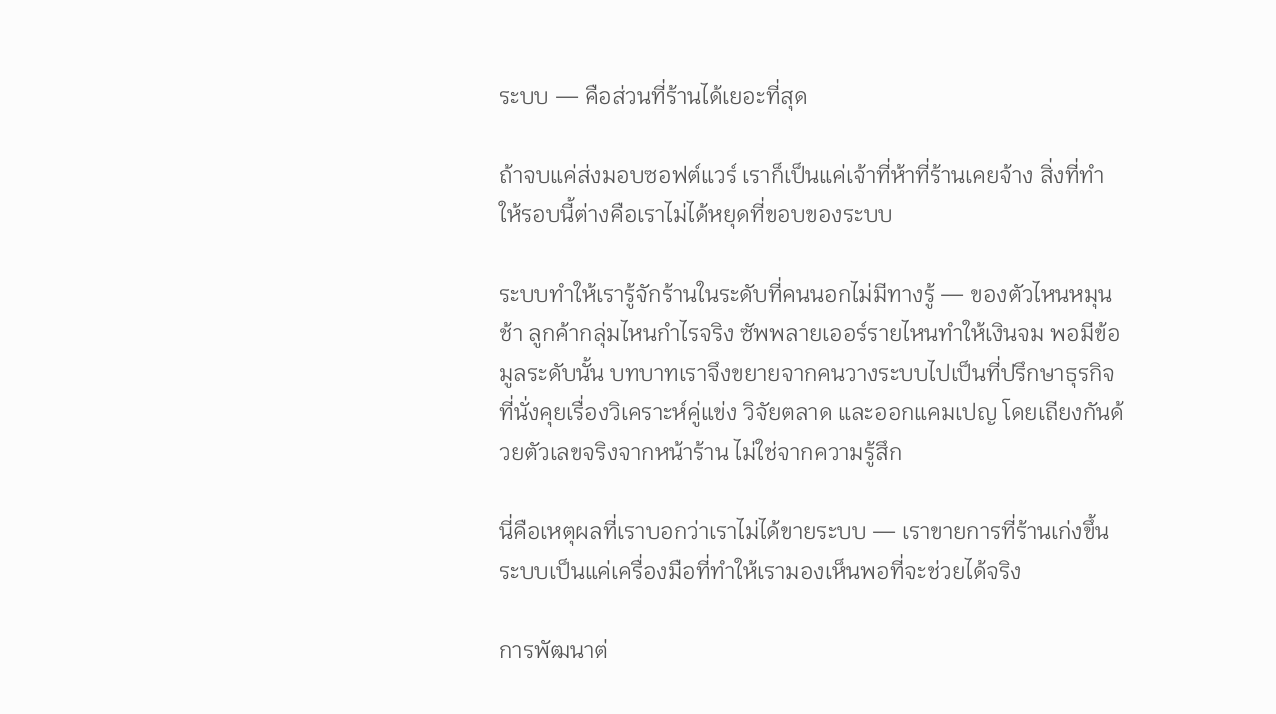ระบบ — คือส่วนที่ร้านได้เยอะที่สุด

ถ้าจบแค่ส่งมอบซอฟต์แวร์ เราก็เป็นแค่เจ้าที่ห้าที่ร้านเคยจ้าง สิ่งที่ทำให้รอบนี้ต่างคือเราไม่ได้หยุดที่ขอบของระบบ

ระบบทำให้เรารู้จักร้านในระดับที่คนนอกไม่มีทางรู้ — ของตัวไหนหมุนช้า ลูกค้ากลุ่มไหนกำไรจริง ซัพพลายเออร์รายไหนทำให้เงินจม พอมีข้อมูลระดับนั้น บทบาทเราจึงขยายจากคนวางระบบไปเป็นที่ปรึกษาธุรกิจ ที่นั่งคุยเรื่องวิเคราะห์คู่แข่ง วิจัยตลาด และออกแคมเปญ โดยเถียงกันด้วยตัวเลขจริงจากหน้าร้าน ไม่ใช่จากความรู้สึก

นี่คือเหตุผลที่เราบอกว่าเราไม่ได้ขายระบบ — เราขายการที่ร้านเก่งขึ้น ระบบเป็นแค่เครื่องมือที่ทำให้เรามองเห็นพอที่จะช่วยได้จริง

การพัฒนาต่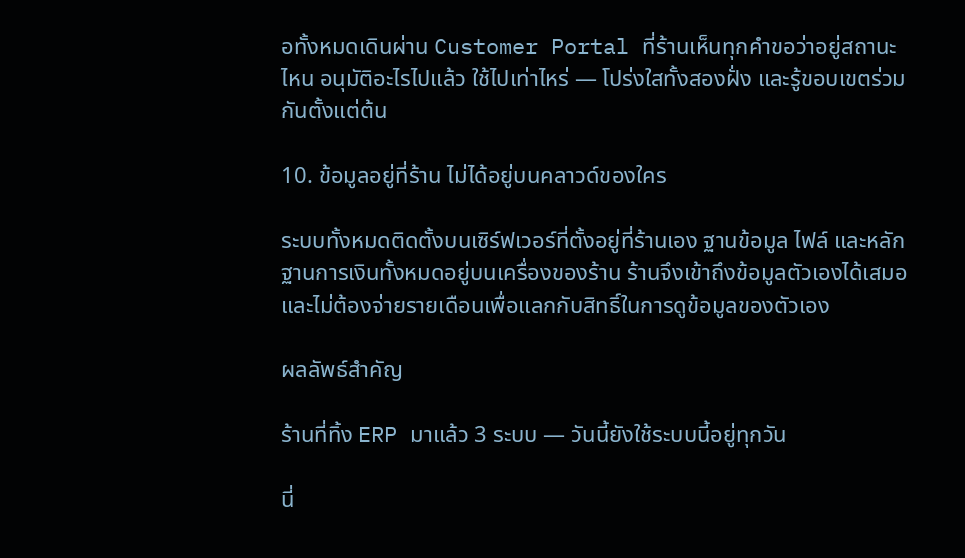อทั้งหมดเดินผ่าน Customer Portal ที่ร้านเห็นทุกคำขอว่าอยู่สถานะไหน อนุมัติอะไรไปแล้ว ใช้ไปเท่าไหร่ — โปร่งใสทั้งสองฝั่ง และรู้ขอบเขตร่วมกันตั้งแต่ต้น

10. ข้อมูลอยู่ที่ร้าน ไม่ได้อยู่บนคลาวด์ของใคร

ระบบทั้งหมดติดตั้งบนเซิร์ฟเวอร์ที่ตั้งอยู่ที่ร้านเอง ฐานข้อมูล ไฟล์ และหลักฐานการเงินทั้งหมดอยู่บนเครื่องของร้าน ร้านจึงเข้าถึงข้อมูลตัวเองได้เสมอ และไม่ต้องจ่ายรายเดือนเพื่อแลกกับสิทธิ์ในการดูข้อมูลของตัวเอง

ผลลัพธ์สำคัญ

ร้านที่ทิ้ง ERP มาแล้ว 3 ระบบ — วันนี้ยังใช้ระบบนี้อยู่ทุกวัน

นี่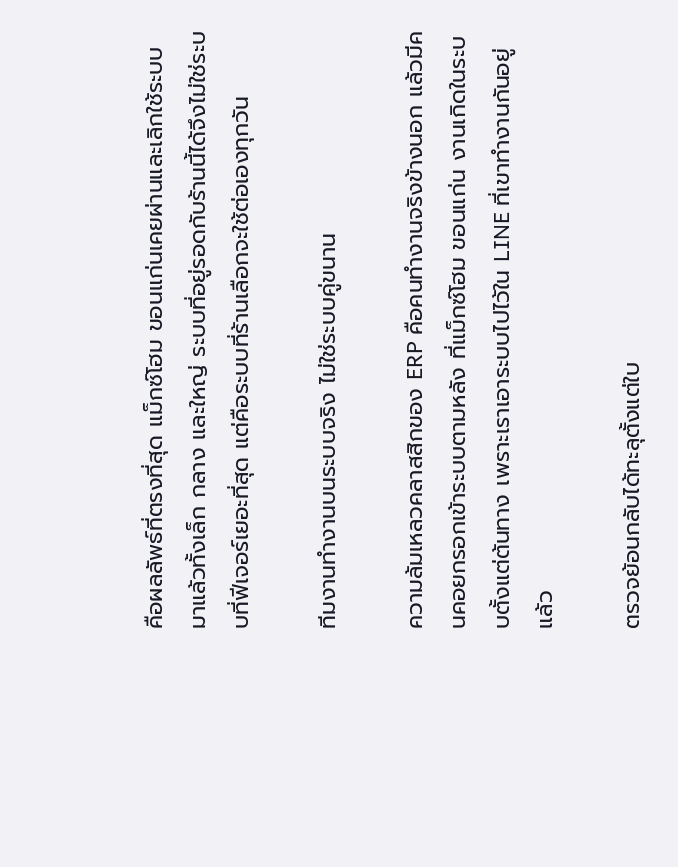คือผลลัพธ์ที่ตรงที่สุด แม็กซ์โฮม ขอนแก่นเคยผ่านและเลิกใช้ระบบมาแล้วทั้งเล็ก กลาง และใหญ่ ระบบที่อยู่รอดกับร้านนี้ได้จึงไม่ใช่ระบบที่ฟีเจอร์เยอะที่สุด แต่คือระบบที่ร้านเลือกจะใช้ต่อเองทุกวัน

ทีมงานทำงานบนระบบจริง ไม่ใช่ระบบคู่ขนาน

ความล้มเหลวคลาสสิกของ ERP คือคนทำงานจริงข้างนอก แล้วมีคนคอยกรอกเข้าระบบตามหลัง ที่แม็กซ์โฮม ขอนแก่น งานเกิดในระบบตั้งแต่ต้นทาง เพราะเราเอาระบบไปไว้ใน LINE ที่เขาทำงานกันอยู่แล้ว

ตรวจย้อนกลับได้ทะลุตั้งแต่ใบ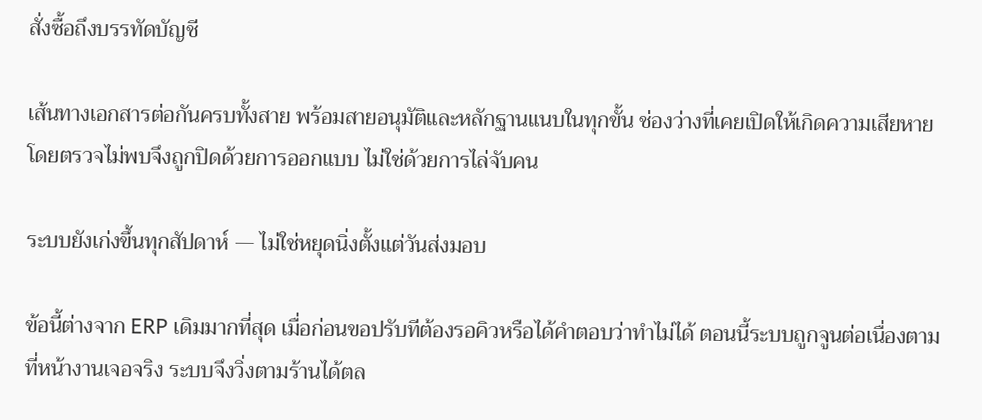สั่งซื้อถึงบรรทัดบัญชี

เส้นทางเอกสารต่อกันครบทั้งสาย พร้อมสายอนุมัติและหลักฐานแนบในทุกขั้น ช่องว่างที่เคยเปิดให้เกิดความเสียหายโดยตรวจไม่พบจึงถูกปิดด้วยการออกแบบ ไม่ใช่ด้วยการไล่จับคน

ระบบยังเก่งขึ้นทุกสัปดาห์ — ไม่ใช่หยุดนิ่งตั้งแต่วันส่งมอบ

ข้อนี้ต่างจาก ERP เดิมมากที่สุด เมื่อก่อนขอปรับทีต้องรอคิวหรือได้คำตอบว่าทำไม่ได้ ตอนนี้ระบบถูกจูนต่อเนื่องตามที่หน้างานเจอจริง ระบบจึงวิ่งตามร้านได้ตล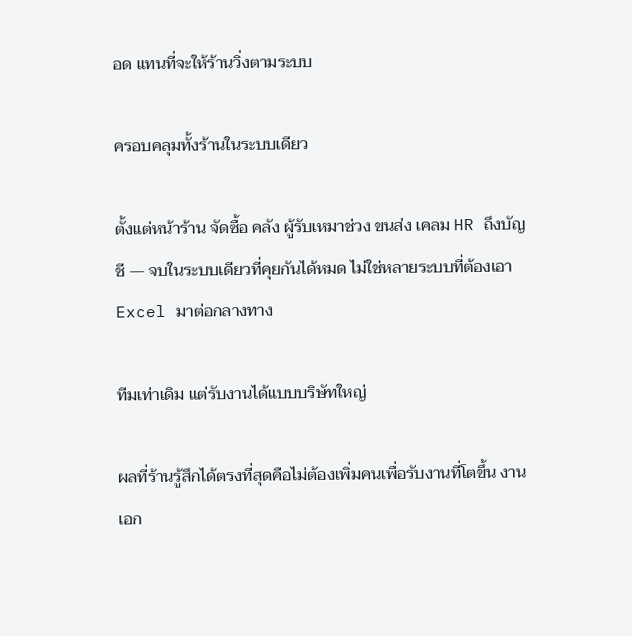อด แทนที่จะให้ร้านวิ่งตามระบบ

ครอบคลุมทั้งร้านในระบบเดียว

ตั้งแต่หน้าร้าน จัดซื้อ คลัง ผู้รับเหมาช่วง ขนส่ง เคลม HR ถึงบัญชี — จบในระบบเดียวที่คุยกันได้หมด ไม่ใช่หลายระบบที่ต้องเอา Excel มาต่อกลางทาง

ทีมเท่าเดิม แต่รับงานได้แบบบริษัทใหญ่

ผลที่ร้านรู้สึกได้ตรงที่สุดคือไม่ต้องเพิ่มคนเพื่อรับงานที่โตขึ้น งานเอก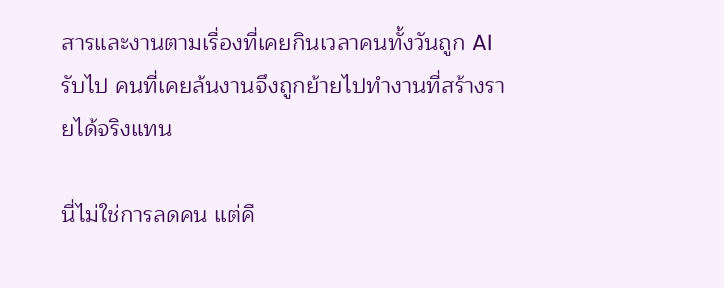สารและงานตามเรื่องที่เคยกินเวลาคนทั้งวันถูก AI รับไป คนที่เคยล้นงานจึงถูกย้ายไปทำงานที่สร้างรายได้จริงแทน

นี่ไม่ใช่การลดคน แต่คื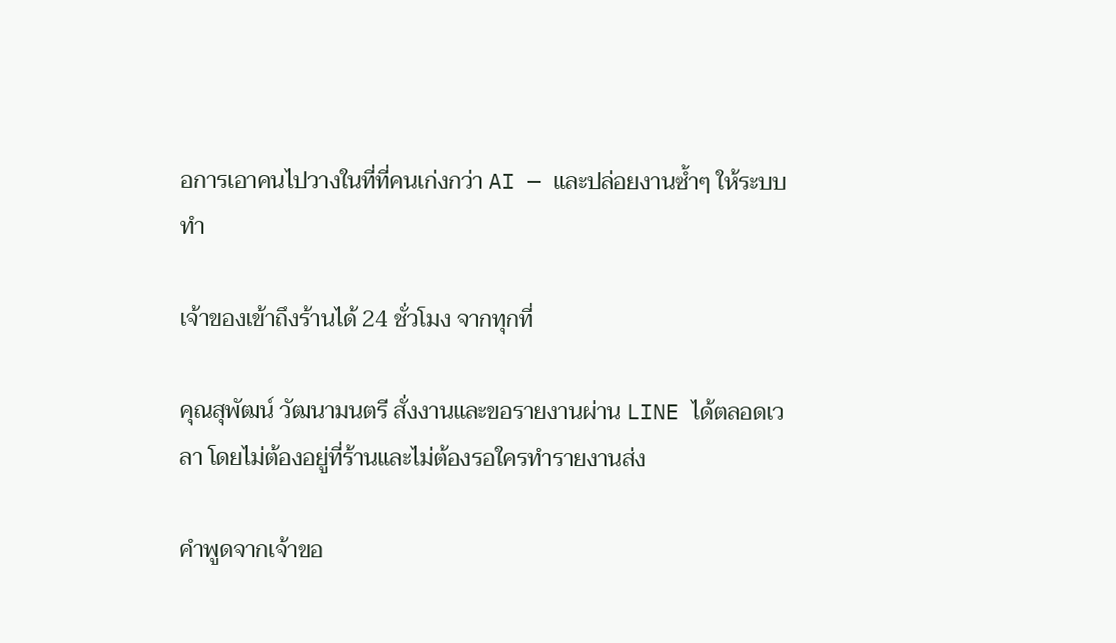อการเอาคนไปวางในที่ที่คนเก่งกว่า AI — และปล่อยงานซ้ำๆ ให้ระบบทำ

เจ้าของเข้าถึงร้านได้ 24 ชั่วโมง จากทุกที่

คุณสุพัฒน์ วัฒนามนตรี สั่งงานและขอรายงานผ่าน LINE ได้ตลอดเวลา โดยไม่ต้องอยู่ที่ร้านและไม่ต้องรอใครทำรายงานส่ง

คำพูดจากเจ้าขอ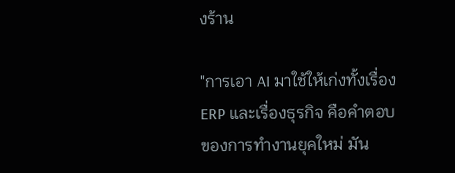งร้าน

"การเอา AI มาใช้ให้เก่งทั้งเรื่อง ERP และเรื่องธุรกิจ คือคำตอบของการทำงานยุคใหม่ มัน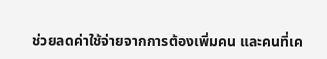ช่วยลดค่าใช้จ่ายจากการต้องเพิ่มคน และคนที่เค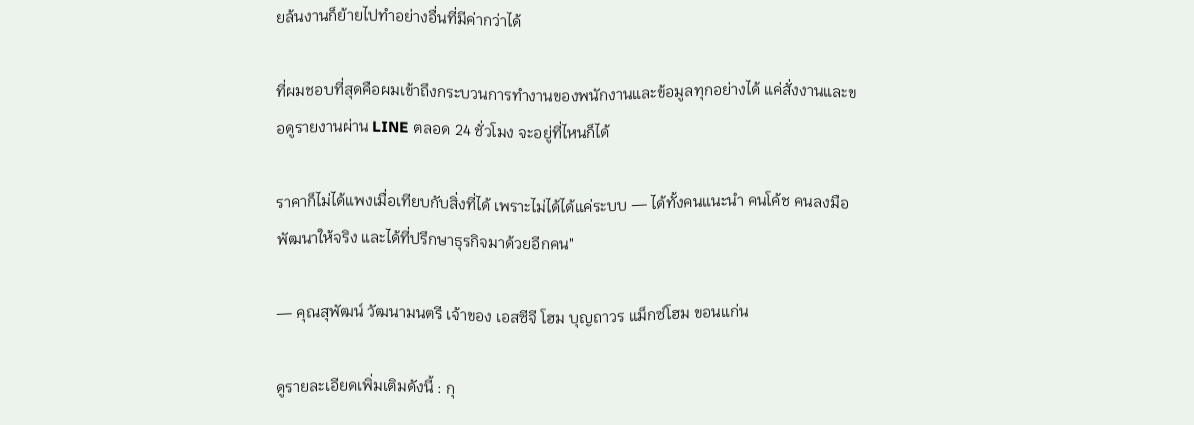ยล้นงานก็ย้ายไปทำอย่างอื่นที่มีค่ากว่าได้

ที่ผมชอบที่สุดคือผมเข้าถึงกระบวนการทำงานของพนักงานและข้อมูลทุกอย่างได้ แค่สั่งงานและขอดูรายงานผ่าน LINE ตลอด 24 ชั่วโมง จะอยู่ที่ไหนก็ได้

ราคาก็ไม่ได้แพงเมื่อเทียบกับสิ่งที่ได้ เพราะไม่ได้ได้แค่ระบบ — ได้ทั้งคนแนะนำ คนโค้ช คนลงมือพัฒนาให้จริง และได้ที่ปรึกษาธุรกิจมาด้วยอีกคน"

— คุณสุพัฒน์ วัฒนามนตรี เจ้าของ เอสซีจี โฮม บุญถาวร แม็กซ์โฮม ขอนแก่น

ดูรายละเอียดเพิ่มเติมดังนี้ : กุ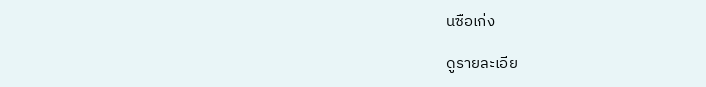นซือเก่ง

ดูรายละเอีย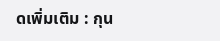ดเพิ่มเติม : กุน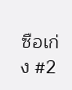ซือเก่ง #2